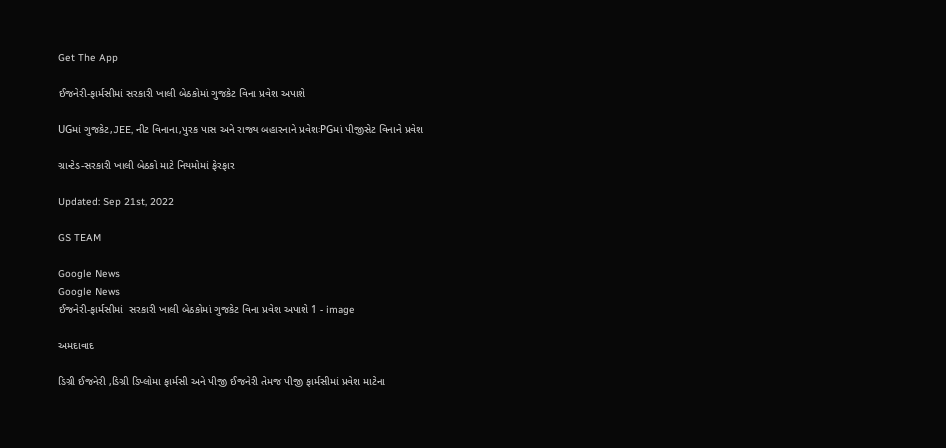Get The App

ઈજનેરી-ફાર્મસીમાં સરકારી ખાલી બેઠકોમાં ગુજકેટ વિના પ્રવેશ અપાશે

UGમાં ગુજકેટ,JEE, નીટ વિનાના,પુરક પાસ અને રાજ્ય બહારનાને પ્રવેશઃPGમાં પીજીસેટ વિનાને પ્રવેશ

ગ્રાન્ટેડ-સરકારી ખાલી બેઠકો માટે નિયમોમાં ફેરફાર

Updated: Sep 21st, 2022

GS TEAM

Google News
Google News
ઈજનેરી-ફાર્મસીમાં  સરકારી ખાલી બેઠકોમાં ગુજકેટ વિના પ્રવેશ અપાશે 1 - image

અમદાવાદ

ડિગ્રી ઈજનેરી ,ડિગ્રી ડિપ્લોમા ફાર્મસી અને પીજી ઈજનેરી તેમજ પીજી ફાર્મસીમાં પ્રવેશ માટેના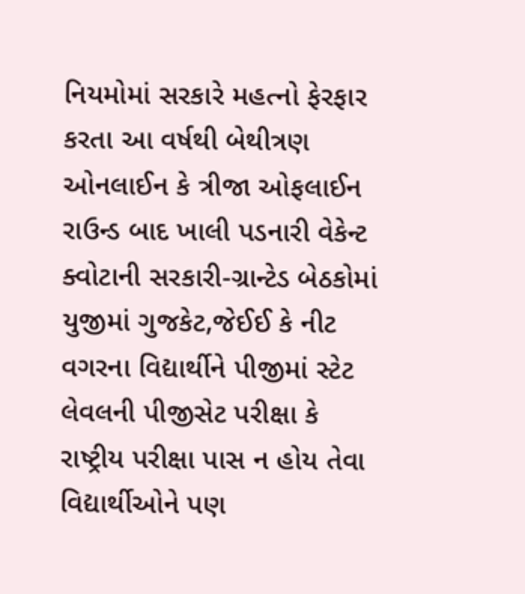નિયમોમાં સરકારે મહત્નો ફેરફાર કરતા આ વર્ષથી બેથીત્રણ ઓનલાઈન કે ત્રીજા ઓફલાઈન રાઉન્ડ બાદ ખાલી પડનારી વેકેન્ટ ક્વોટાની સરકારી-ગ્રાન્ટેડ બેઠકોમાં યુજીમાં ગુજકેટ,જેઈઈ કે નીટ વગરના વિદ્યાર્થીને પીજીમાં સ્ટેટ લેવલની પીજીસેટ પરીક્ષા કે રાષ્ટ્રીય પરીક્ષા પાસ ન હોય તેવા વિદ્યાર્થીઓને પણ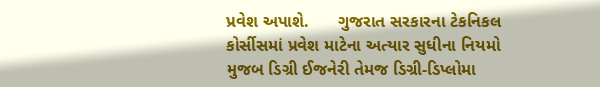પ્રવેશ અપાશે.      ગુજરાત સરકારના ટેકનિકલ કોર્સીસમાં પ્રવેશ માટેના અત્યાર સુધીના નિયમો મુજબ ડિગ્રી ઈજનેરી તેમજ ડિગ્રી-ડિપ્લોમા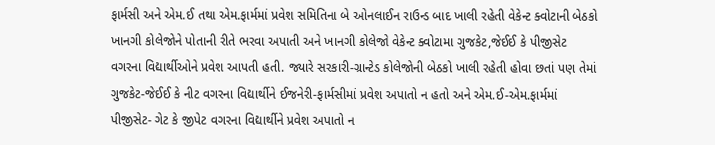ફાર્મસી અને એમ.ઈ તથા એમ.ફાર્મમાં પ્રવેશ સમિતિના બે ઓનલાઈન રાઉન્ડ બાદ ખાલી રહેતી વેકેન્ટ ક્વોટાની બેઠકો ખાનગી કોલેજોને પોતાની રીતે ભરવા અપાતી અને ખાનગી કોલેજો વેકેન્ટ ક્વોટામા ગુજકેટ,જેઈઈ કે પીજીસેટ વગરના વિદ્યાર્થીઓને પ્રવેશ આપતી હતી. જ્યારે સરકારી-ગ્રાન્ટેડ કોલેજોની બેઠકો ખાલી રહેતી હોવા છતાં પણ તેમાં ગુજકેટ-જેઈઈ કે નીટ વગરના વિદ્યાર્થીને ઈજનેરી-ફાર્મસીમાં પ્રવેશ અપાતો ન હતો અને એમ.ઈ-એમ.ફાર્મમાં પીજીસેટ- ગેટ કે જીપેટ વગરના વિદ્યાર્થીને પ્રવેશ અપાતો ન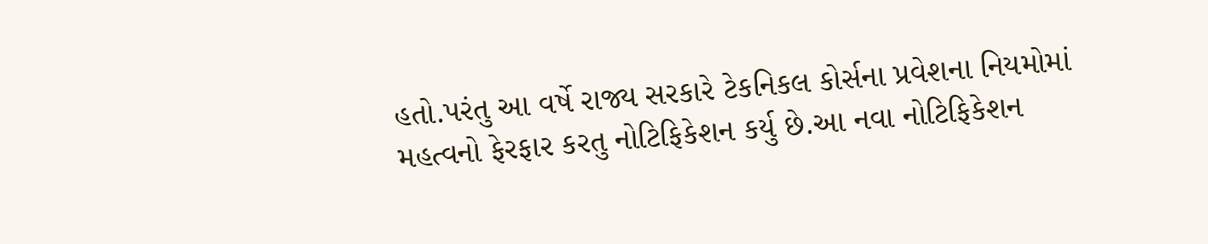હતો.પરંતુ આ વર્ષે રાજ્ય સરકારે ટેકનિકલ કોર્સના પ્રવેશના નિયમોમાં મહત્વનો ફેરફાર કરતુ નોટિફિકેશન કર્યુ છે.આ નવા નોટિફિકેશન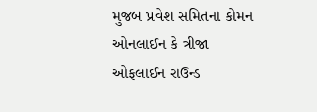મુજબ પ્રવેશ સમિતના કોમન ઓનલાઈન કે ત્રીજા ઓફલાઈન રાઉન્ડ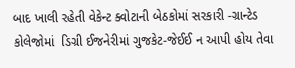બાદ ખાલી રહેતી વેકેન્ટ ક્વોટાની બેઠકોમાં સરકારી -ગ્રાન્ટેડ કોલેજોમાં  ડિગ્રી ઈજનેરીમાં ગુજકેટ-જેઈઈ ન આપી હોય તેવા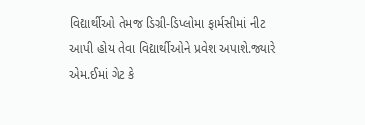વિદ્યાર્થીઓ તેમજ ડિગ્રી-ડિપ્લોમા ફાર્મસીમાં નીટ આપી હોય તેવા વિદ્યાર્થીઓને પ્રવેશ અપાશે.જ્યારે એમ.ઈમાં ગેટ કે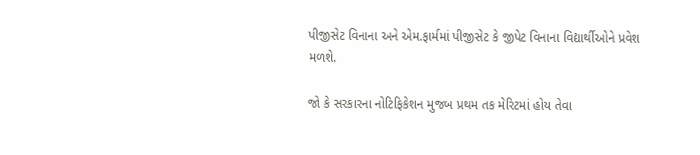પીજીસેટ વિનાના અને એમ.ફાર્મમાં પીજીસેટ કે જીપેટ વિનાના વિદ્યાર્થીઓને પ્રવેશ મળશે.

જો કે સરકારના નોટિફિકેશન મુજબ પ્રથમ તક મેરિટમાં હોય તેવા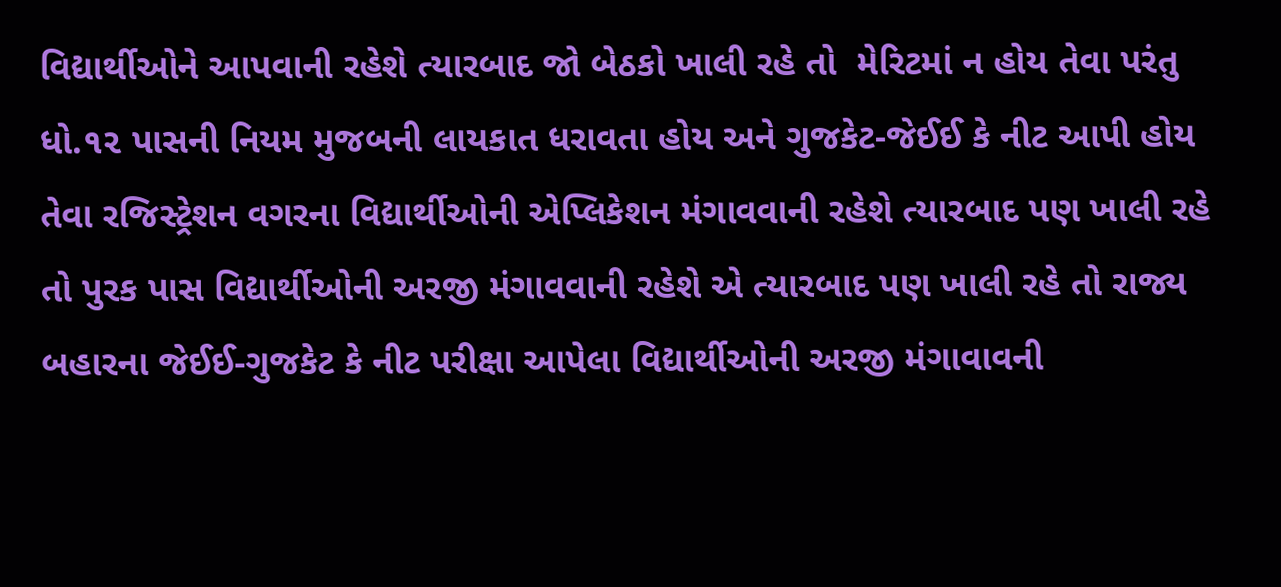વિદ્યાર્થીઓને આપવાની રહેશે ત્યારબાદ જો બેઠકો ખાલી રહે તો  મેરિટમાં ન હોય તેવા પરંતુ ધો.૧૨ પાસની નિયમ મુજબની લાયકાત ધરાવતા હોય અને ગુજકેટ-જેઈઈ કે નીટ આપી હોય તેવા રજિસ્ટ્રેશન વગરના વિદ્યાર્થીઓની એપ્લિકેશન મંગાવવાની રહેશે ત્યારબાદ પણ ખાલી રહે તો પુરક પાસ વિદ્યાર્થીઓની અરજી મંગાવવાની રહેશે એ ત્યારબાદ પણ ખાલી રહે તો રાજ્ય બહારના જેઈઈ-ગુજકેટ કે નીટ પરીક્ષા આપેલા વિદ્યાર્થીઓની અરજી મંગાવાવની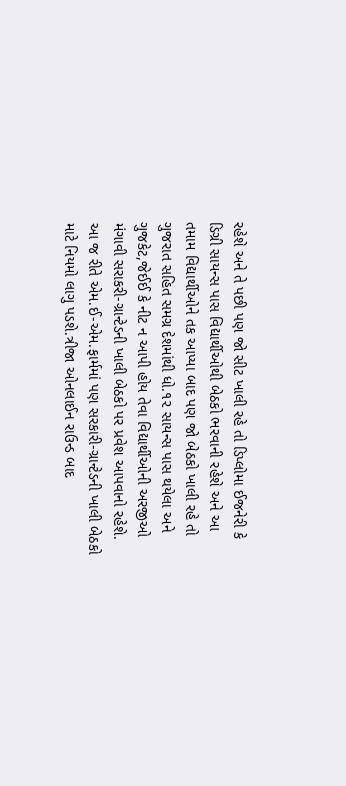રહેશે અને તે પછી પણ જો સીટ ખાલી રહે તો ડિપ્લોમા ઈજનેરી કે ડિગ્રી સાયન્સ પાસ વિદ્યાર્થીઓથી બેઠકો ભરવાની રહેશે અને આ તમામ વિદ્યાર્થીઓને તક આપ્યા બાદ પણ જો બેઠકો ખાલી રહે તો ગુજરાત સહિત સમગ્ર દેશમાંથી ધો.૧૨ સાયન્સ પાસ થયેલા અને ગુજકેટ,જેઈઈ કે નીટ ન આપી હોય તેવા વિદ્યાર્થીઓની અરજીઓ મંગાવી સરાકરી-ગ્રાન્ટેડની ખાલી બેઠકો પર પ્રવેશ આપવાનો રહેશે. આ જ રીતે એમ.ઈ-એમ.ફાર્મમાં પણ સરકારી-ગ્રાન્ટેડની ખાલી બેઠકો માટે નિયમો લાગુ પડશે.ત્રીજા ઓનલાઈન રાઉન્ડ બાદ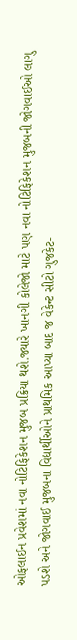ઓફલાઈન પ્રવેશમાં નવા નોટિફિકેશન મુજબ પ્રક્રિયા થશે.જ્યારે ખાનગી કોલેજો માટે પણ નવા નોટિફિકેશન મુજબની જોગવાઈઓ લાગુ પડશે અને જોગવાઈ મુજબના વિદ્યાર્થીઓને પ્રાથમિક આપ્યા બાદ જ વેકેન્ટ સીટો ગુજકેટ-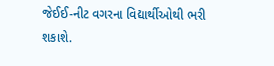જેઈઈ-નીટ વગરના વિદ્યાર્થીઓથી ભરી શકાશે.